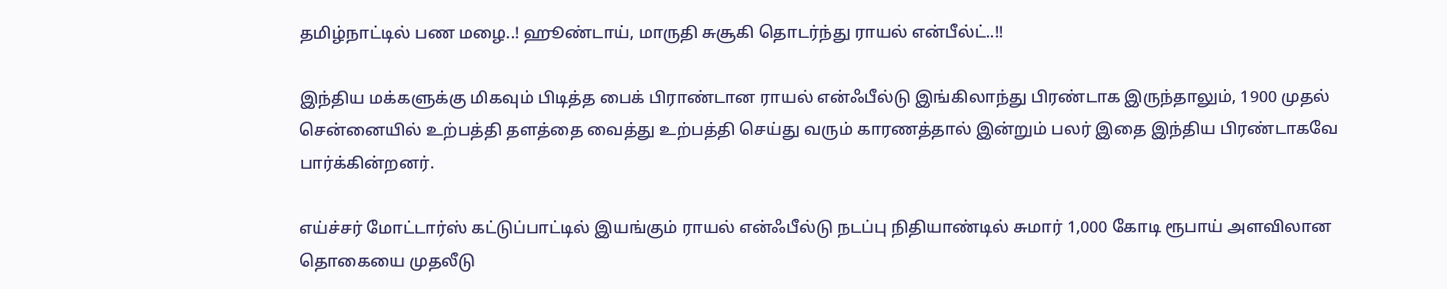தமிழ்நாட்டில் பண மழை..! ஹூண்டாய், மாருதி சுசூகி தொடர்ந்து ராயல் என்பீல்ட்..!!

இந்திய மக்களுக்கு மிகவும் பிடித்த பைக் பிராண்டான ராயல் என்ஃபீல்டு இங்கிலாந்து பிரண்டாக இருந்தாலும், 1900 முதல் சென்னையில் உற்பத்தி தளத்தை வைத்து உற்பத்தி செய்து வரும் காரணத்தால் இன்றும் பலர் இதை இந்திய பிரண்டாகவே பார்க்கின்றனர்.

எய்ச்சர் மோட்டார்ஸ் கட்டுப்பாட்டில் இயங்கும் ராயல் என்ஃபீல்டு நடப்பு நிதியாண்டில் சுமார் 1,000 கோடி ரூபாய் அளவிலான தொகையை முதலீடு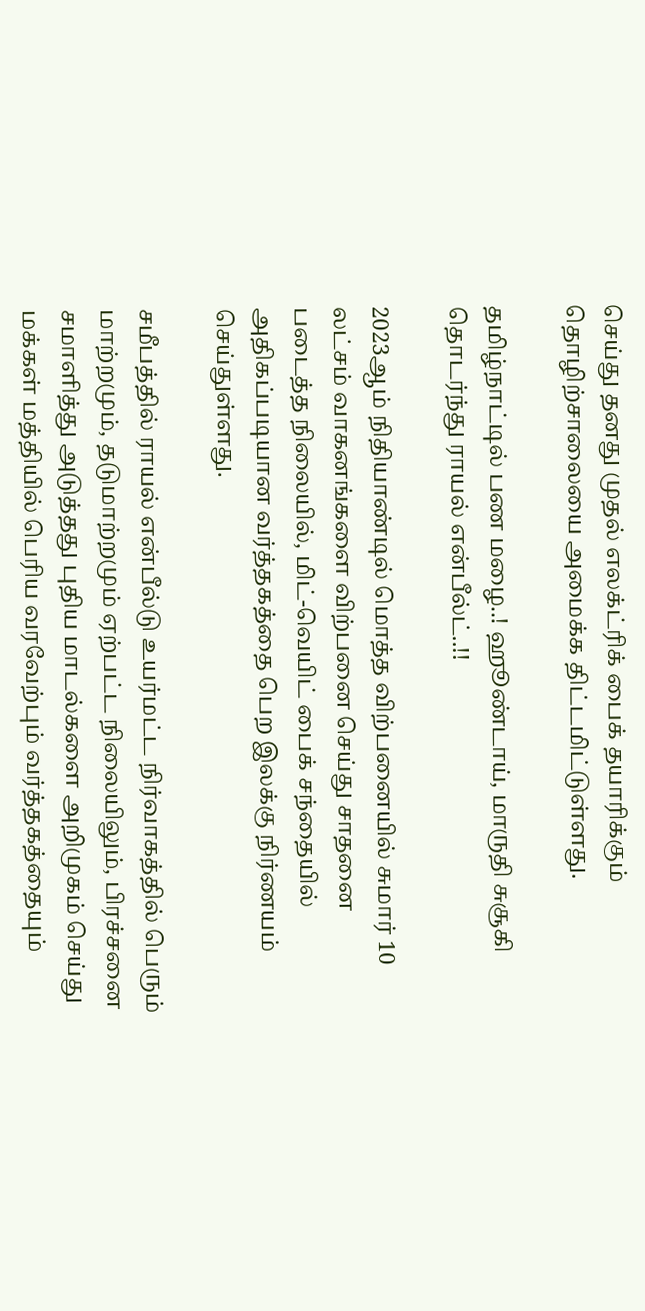செய்து தனது முதல் எலக்ட்ரிக் பைக் தயாரிக்கும் தொழிற்சாலையை அமைக்க திட்டமிட்டுள்ளது.

தமிழ்நாட்டில் பண மழை..! ஹூண்டாய், மாருதி சுசூகி தொடர்ந்து ராயல் என்பீல்ட்..!!

2023ஆம் நிதியாண்டில் மொத்த விற்பனையில் சுமார் 10 லட்சம் வாகனங்களை விற்பனை செய்து சாதனை படைத்த நிலையில், மிட்-வெயிட் பைக் சந்தையில் அதிகப்படியான வர்த்தகத்தை பெற இலக்கு நிர்ணயம் செய்துள்ளது.

சமீபத்தில் ராயல் என்பீல்டு உயர்மட்ட நிர்வாகத்தில் பெரும் மாற்றமும், தடுமாற்றமும் ஏற்பட்ட நிலையிலும், பிரச்சனை சமாளித்து அடுத்தது புதிய மாடல்களை அறிமுகம் செய்து மக்கள் மத்தியில் பெரிய வரவேற்பும் வர்த்தகத்தையும்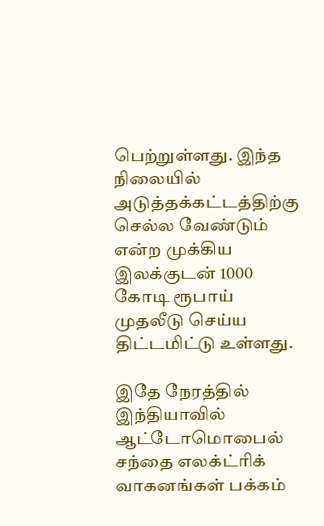பெற்றுள்ளது. இந்த நிலையில் அடுத்தக்கட்டத்திற்கு செல்ல வேண்டும் என்ற முக்கிய இலக்குடன் 1000 கோடி ரூபாய் முதலீடு செய்ய திட்டமிட்டு உள்ளது.

இதே நேரத்தில் இந்தியாவில் ஆட்டோமொபைல் சந்தை எலக்ட்ரிக் வாகனங்கள் பக்கம்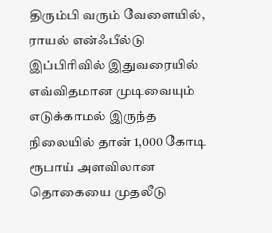திரும்பி வரும் வேளையில், ராயல் என்ஃபீல்டு இப்பிரிவில் இதுவரையில் எவ்விதமான முடிவையும் எடுக்காமல் இருந்த நிலையில் தான் 1,000 கோடி ரூபாய் அளவிலான தொகையை முதலீடு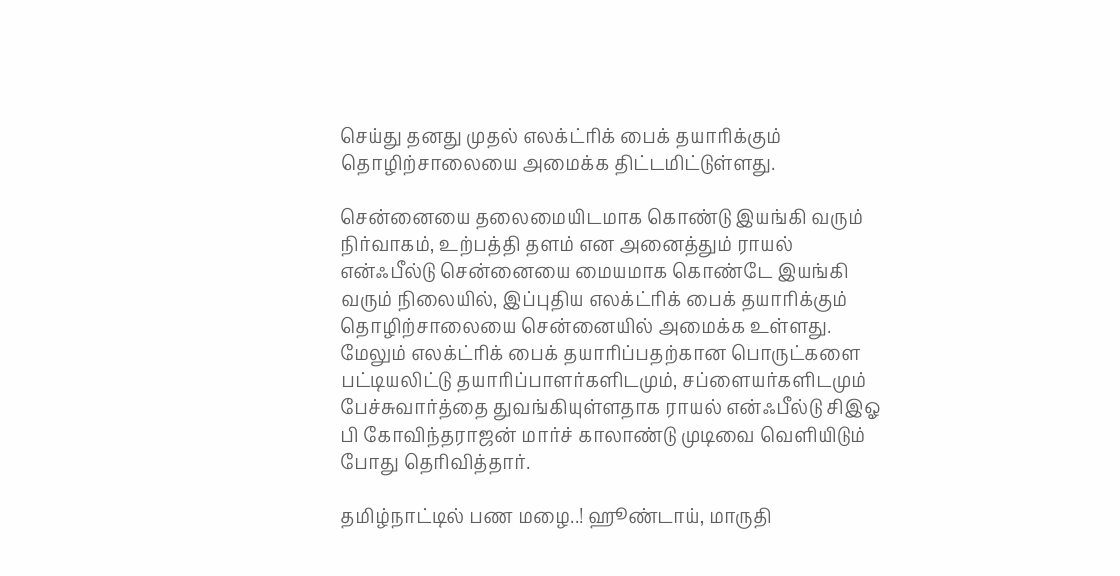செய்து தனது முதல் எலக்ட்ரிக் பைக் தயாரிக்கும் தொழிற்சாலையை அமைக்க திட்டமிட்டுள்ளது.

சென்னையை தலைமையிடமாக கொண்டு இயங்கி வரும் நிர்வாகம், உற்பத்தி தளம் என அனைத்தும் ராயல் என்ஃபீல்டு சென்னையை மையமாக கொண்டே இயங்கி வரும் நிலையில், இப்புதிய எலக்ட்ரிக் பைக் தயாரிக்கும் தொழிற்சாலையை சென்னையில் அமைக்க உள்ளது. மேலும் எலக்ட்ரிக் பைக் தயாரிப்பதற்கான பொருட்களை பட்டியலிட்டு தயாரிப்பாளர்களிடமும், சப்ளையர்களிடமும் பேச்சுவார்த்தை துவங்கியுள்ளதாக ராயல் என்ஃபீல்டு சிஇஓ பி கோவிந்தராஜன் மார்ச் காலாண்டு முடிவை வெளியிடும் போது தெரிவித்தார்.

தமிழ்நாட்டில் பண மழை..! ஹூண்டாய், மாருதி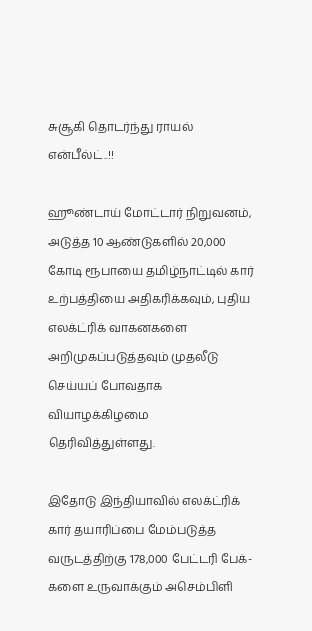சுசூகி தொடர்ந்து ராயல் என்பீல்ட்..!!

ஹூண்டாய் மோட்டார் நிறுவனம், அடுத்த 10 ஆண்டுகளில் 20,000 கோடி ரூபாயை தமிழ்நாட்டில் கார் உற்பத்தியை அதிகரிக்கவும், புதிய எலக்ட்ரிக் வாகனகளை அறிமுகப்படுத்தவும் முதலீடு செய்யப் போவதாக வியாழக்கிழமை தெரிவித்துள்ளது.

இதோடு இந்தியாவில் எலக்ட்ரிக் கார் தயாரிப்பை மேம்படுத்த வருடத்திற்கு 178,000 பேட்டரி பேக்-களை உருவாக்கும் அசெம்பிளி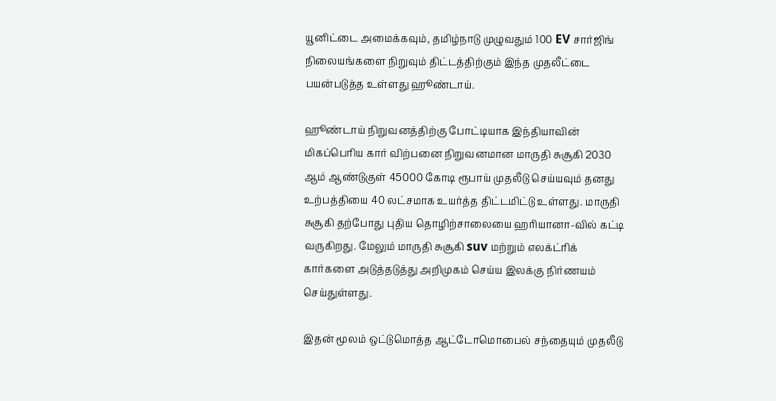யூனிட்டை அமைக்கவும், தமிழ்நாடு முழுவதும் 100 EV சார்ஜிங் நிலையங்களை நிறுவும் திட்டத்திற்கும் இந்த முதலீட்டை பயன்படுத்த உள்ளது ஹூண்டாய்.

ஹூண்டாய் நிறுவனத்திற்கு போட்டியாக இந்தியாவின் மிகப்பெரிய கார் விற்பனை நிறுவனமான மாருதி சுசூகி 2030 ஆம் ஆண்டுகுள் 45000 கோடி ரூபாய் முதலீடு செய்யவும் தனது உற்பத்தியை 40 லட்சமாக உயர்த்த திட்டமிட்டு உள்ளது. மாருதி சுசூகி தற்போது புதிய தொழிற்சாலையை ஹரியானா-வில் கட்டி வருகிறது. மேலும் மாருதி சுசூகி suv மற்றும் எலக்ட்ரிக் கார்களை அடுத்தடுத்து அறிமுகம் செய்ய இலக்கு நிர்ணயம் செய்துள்ளது.

இதன் மூலம் ஒட்டுமொத்த ஆட்டோமொபைல் சந்தையும் முதலீடு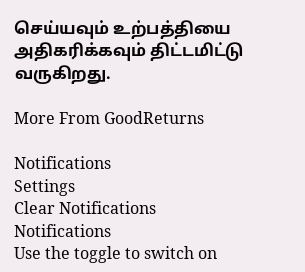செய்யவும் உற்பத்தியை அதிகரிக்கவும் திட்டமிட்டு வருகிறது.

More From GoodReturns

Notifications
Settings
Clear Notifications
Notifications
Use the toggle to switch on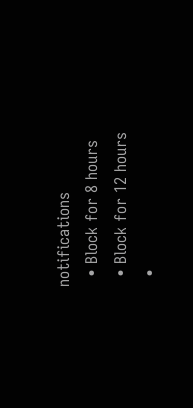notifications
  • Block for 8 hours
  • Block for 12 hours
  •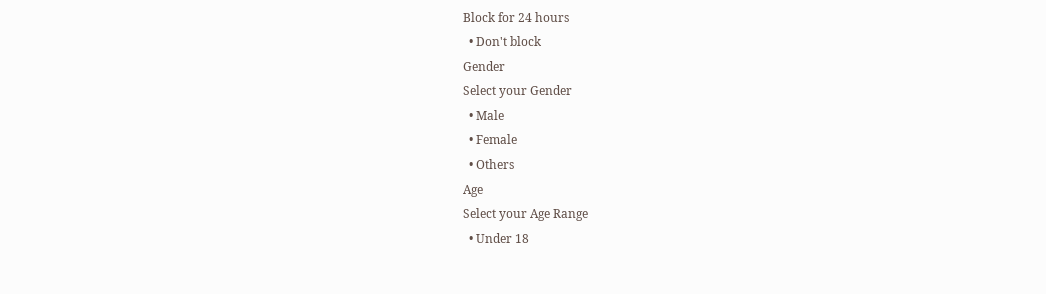Block for 24 hours
  • Don't block
Gender
Select your Gender
  • Male
  • Female
  • Others
Age
Select your Age Range
  • Under 18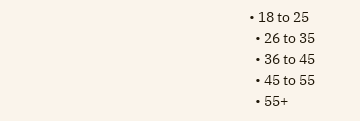• 18 to 25
  • 26 to 35
  • 36 to 45
  • 45 to 55
  • 55+